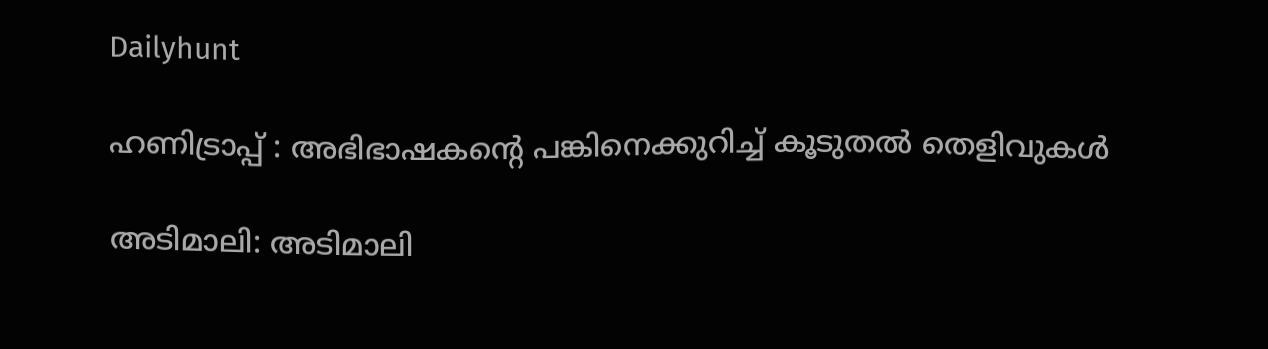Dailyhunt

ഹണിട്രാപ്പ് : അഭിഭാഷകന്റെ പങ്കിനെക്കുറിച്ച്‌ കൂടുതല്‍ തെളിവുകള്‍

അടിമാലി: അടിമാലി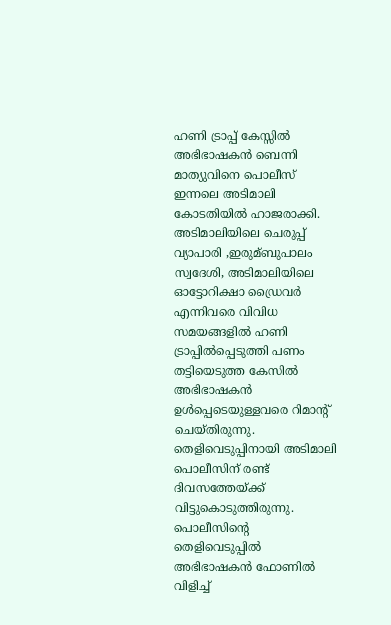ഹണി ട്രാപ്പ് കേസ്സില്‍ അഭിഭാഷകന്‍ ബെന്നി മാത്യുവിനെ പൊലീസ് ഇന്നലെ അടിമാലി കോടതിയില്‍ ഹാജരാക്കി. അടിമാലിയിലെ ചെരുപ്പ് വ്യാപാരി ,ഇരുമ്ബുപാലം സ്വദേശി, അടിമാലിയിലെ ഓട്ടോറിക്ഷാ ഡ്രൈവര്‍ എന്നിവരെ വിവിധ സമയങ്ങളില്‍ ഹണി ട്രാപ്പില്‍പ്പെടുത്തി പണം തട്ടിയെടുത്ത കേസില്‍ അഭിഭാഷകന്‍ ഉള്‍പ്പെടെയുള്ളവരെ റിമാന്റ് ചെയ്തിരുന്നു. തെളിവെടുപ്പിനായി അടിമാലി പൊലീസിന് രണ്ട് ദിവസത്തേയ്ക്ക് വിട്ടുകൊടുത്തിരുന്നു. പൊലീസിന്റെ തെളിവെടുപ്പില്‍ അഭിഭാഷകന്‍ ഫോണില്‍ വിളിച്ച്‌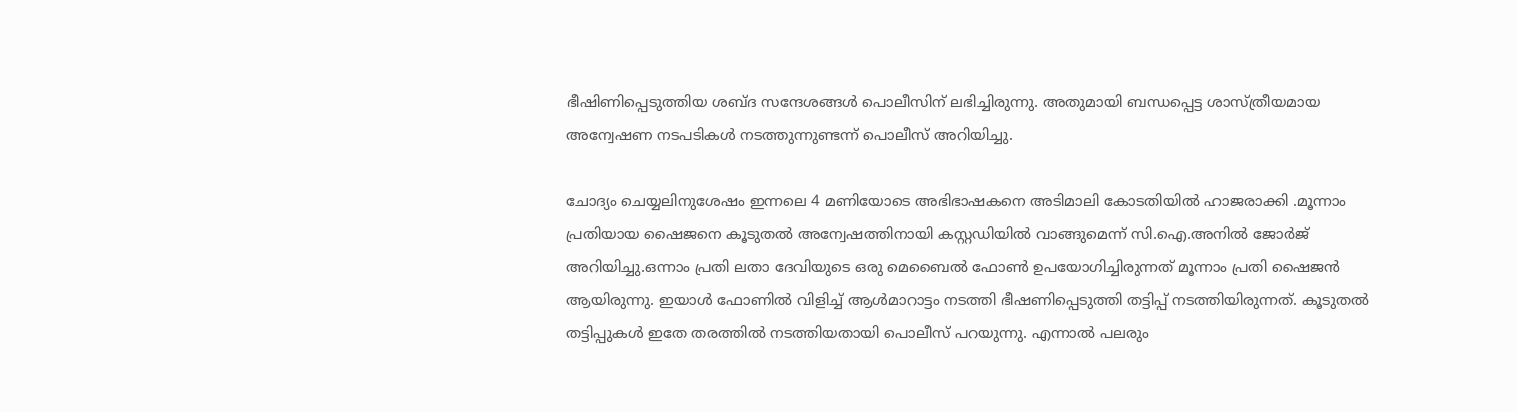ഭീഷിണിപ്പെടുത്തിയ ശബ്ദ സന്ദേശങ്ങള്‍ പൊലീസിന് ലഭിച്ചിരുന്നു. അതുമായി ബന്ധപ്പെട്ട ശാസ്ത്രീയമായ അന്വേഷണ നടപടികള്‍ നടത്തുന്നുണ്ടന്ന് പൊലീസ് അറിയിച്ചു.

ചോദ്യം ചെയ്യലിനുശേഷം ഇന്നലെ 4 മണിയോടെ അഭിഭാഷകനെ അടിമാലി കോടതിയില്‍ ഹാജരാക്കി .മൂന്നാം പ്രതിയായ ഷൈജനെ കൂടുതല്‍ അന്വേഷത്തിനായി കസ്റ്റഡിയില്‍ വാങ്ങുമെന്ന് സി.ഐ.അനില്‍ ജോര്‍ജ് അറിയിച്ചു.ഒന്നാം പ്രതി ലതാ ദേവിയുടെ ഒരു മെബൈല്‍ ഫോണ്‍ ഉപയോഗിച്ചിരുന്നത് മൂന്നാം പ്രതി ഷൈജന്‍ ആയിരുന്നു. ഇയാള്‍ ഫോണില്‍ വിളിച്ച്‌ ആള്‍മാറാട്ടം നടത്തി ഭീഷണിപ്പെടുത്തി തട്ടിപ്പ് നടത്തിയിരുന്നത്. കൂടുതല്‍ തട്ടിപ്പുകള്‍ ഇതേ തരത്തില്‍ നടത്തിയതായി പൊലീസ് പറയുന്നു. എന്നാല്‍ പലരും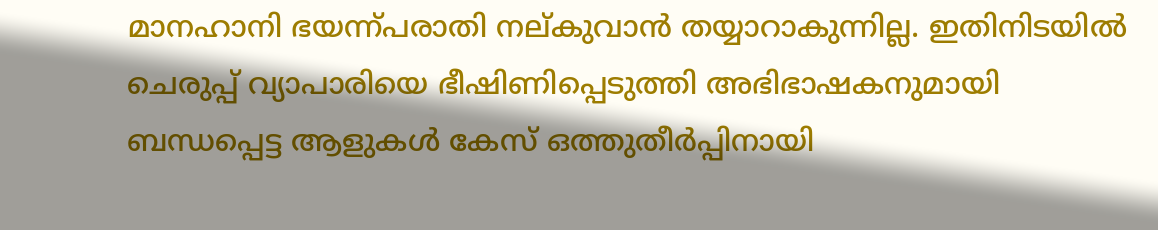മാനഹാനി ഭയന്ന്പരാതി നല്കുവാന്‍ തയ്യാറാകുന്നില്ല. ഇതിനിടയില്‍ ചെരുപ്പ് വ്യാപാരിയെ ഭീഷിണിപ്പെടുത്തി അഭിഭാഷകനുമായി ബന്ധപ്പെട്ട ആളുകള്‍ കേസ് ഒത്തുതീര്‍പ്പിനായി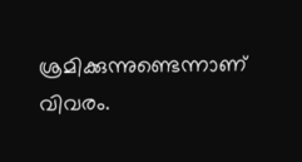ശ്രമിക്കുന്നുണ്ടെന്നാണ് വിവരം.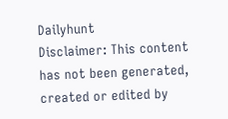Dailyhunt
Disclaimer: This content has not been generated, created or edited by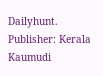Dailyhunt. Publisher: Kerala Kaumudi